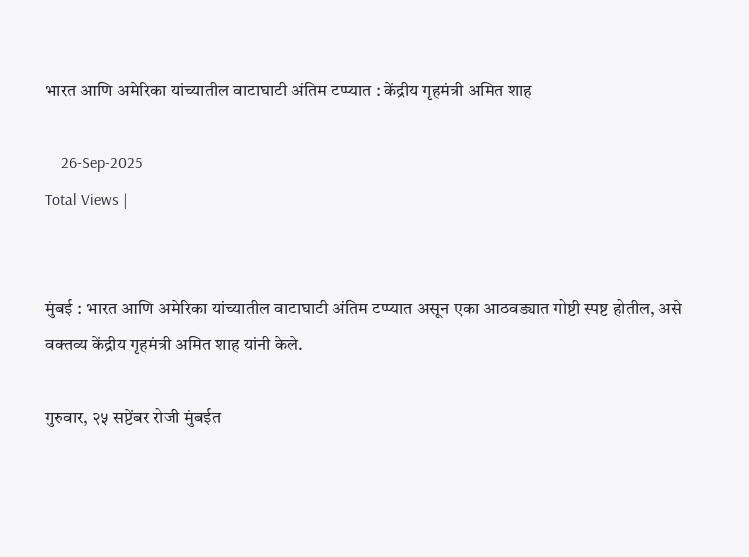भारत आणि अमेरिका यांच्यातील वाटाघाटी अंतिम टप्प्यात : केंद्रीय गृहमंत्री अमित शाह

    26-Sep-2025
Total Views |


मुंबई : भारत आणि अमेरिका यांच्यातील वाटाघाटी अंतिम टप्प्यात असून एका आठवड्यात गोष्टी स्पष्ट होतील, असे वक्तव्य केंद्रीय गृहमंत्री अमित शाह यांनी केले.

गुरुवार, २५ सप्टेंबर रोजी मुंबईत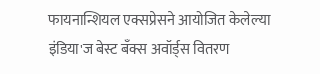फायनान्शियल एक्सप्रेसने आयोजित केलेल्या इंडिया'ज बेस्ट बँक्स अवॉर्ड्स वितरण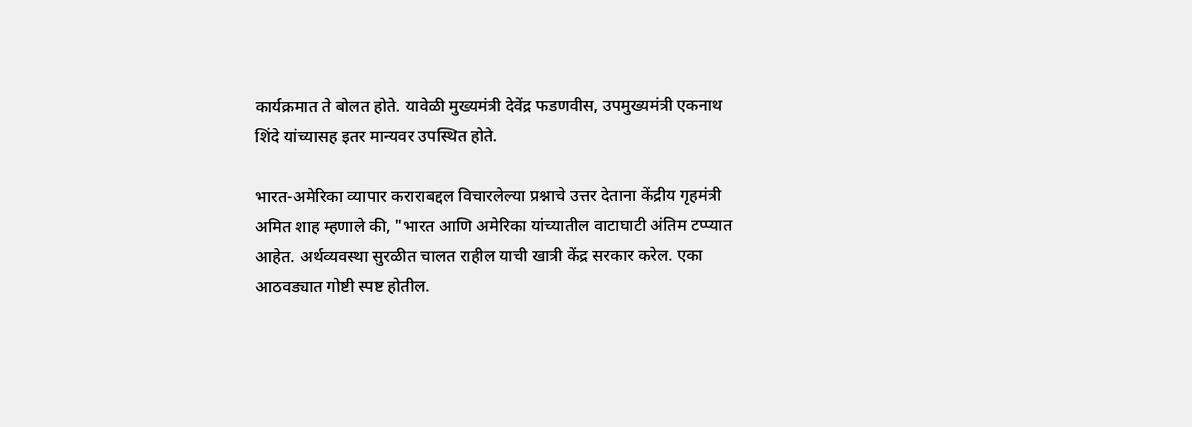कार्यक्रमात ते बोलत होते. यावेळी मुख्यमंत्री देवेंद्र फडणवीस, उपमुख्यमंत्री एकनाथ शिंदे यांच्यासह इतर मान्यवर उपस्थित होते.

भारत-अमेरिका व्यापार कराराबद्दल विचारलेल्या प्रश्नाचे उत्तर देताना केंद्रीय गृहमंत्री अमित शाह म्हणाले की, "भारत आणि अमेरिका यांच्यातील वाटाघाटी अंतिम टप्प्यात आहेत. अर्थव्यवस्था सुरळीत चालत राहील याची खात्री केंद्र सरकार करेल. एका आठवड्यात गोष्टी स्पष्ट होतील.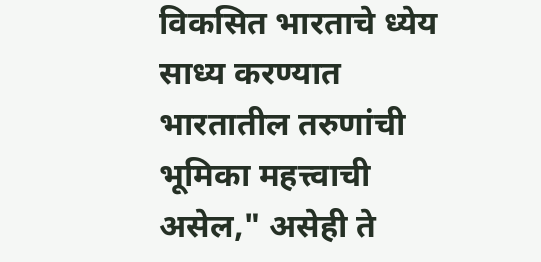विकसित भारताचे ध्येय साध्य करण्यात भारतातील तरुणांची भूमिका महत्त्वाची असेल," असेही ते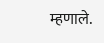म्हणाले.